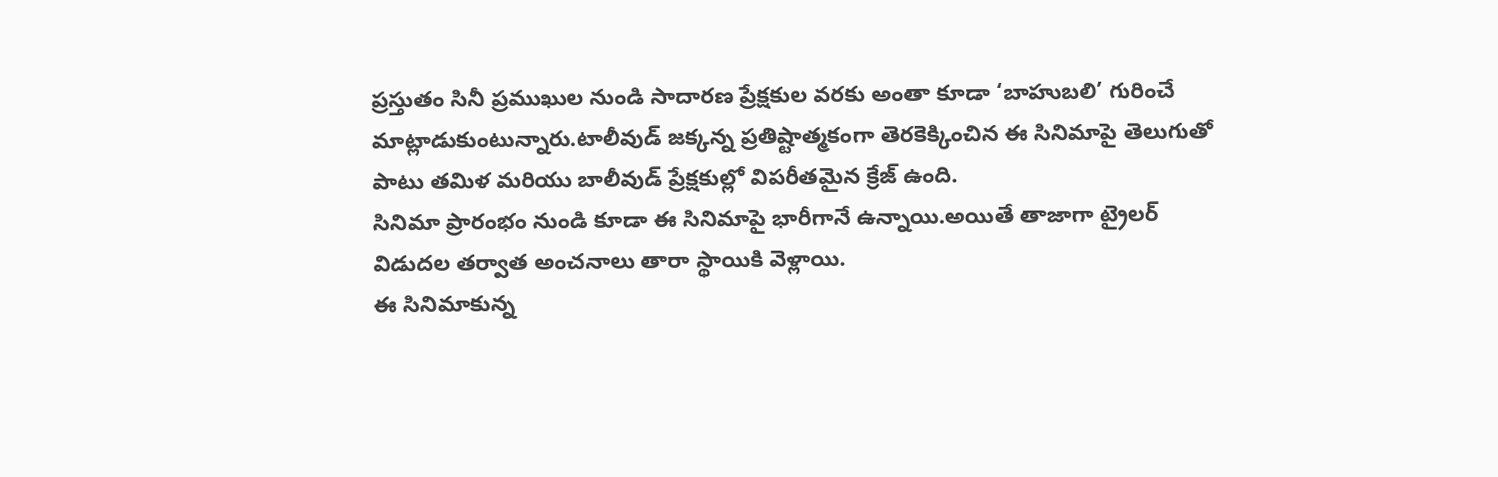ప్రస్తుతం సినీ ప్రముఖుల నుండి సాదారణ ప్రేక్షకుల వరకు అంతా కూడా ‘బాహుబలి’ గురించే మాట్లాడుకుంటున్నారు.టాలీవుడ్ జక్కన్న ప్రతిష్టాత్మకంగా తెరకెక్కించిన ఈ సినిమాపై తెలుగుతో పాటు తమిళ మరియు బాలీవుడ్ ప్రేక్షకుల్లో విపరీతమైన క్రేజ్ ఉంది.
సినిమా ప్రారంభం నుండి కూడా ఈ సినిమాపై భారీగానే ఉన్నాయి.అయితే తాజాగా ట్రైలర్ విడుదల తర్వాత అంచనాలు తారా స్థాయికి వెళ్లాయి.
ఈ సినిమాకున్న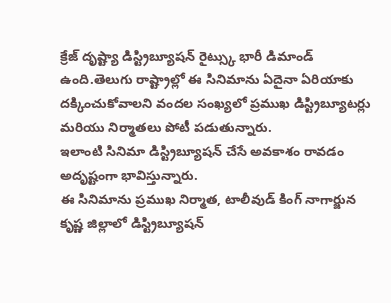క్రేజ్ దృష్ట్యా డిస్ట్రిబ్యూషన్ రైట్స్కు భారీ డిమాండ్ ఉంది.తెలుగు రాష్ట్రాల్లో ఈ సినిమాను ఏదైనా ఏరియాకు దక్కించుకోవాలని వందల సంఖ్యలో ప్రముఖ డిస్ట్రిబ్యూటర్లు మరియు నిర్మాతలు పోటీ పడుతున్నారు.
ఇలాంటి సినిమా డిస్ట్రిబ్యూషన్ చేసే అవకాశం రావడం అదృష్టంగా భావిస్తున్నారు.
ఈ సినిమాను ప్రముఖ నిర్మాత, టాలీవుడ్ కింగ్ నాగార్జున కృష్ణ జిల్లాలో డిస్ట్రిబ్యూషన్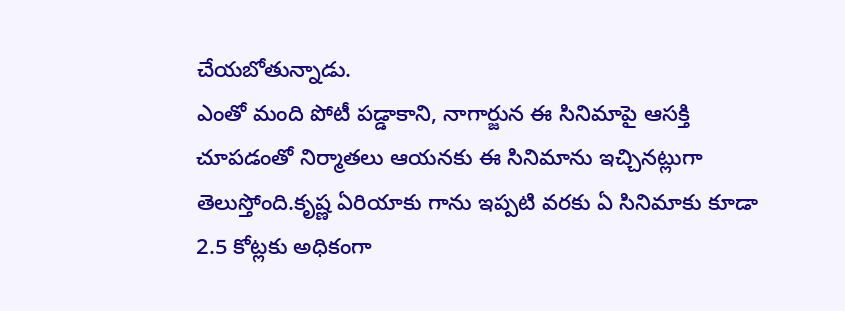చేయబోతున్నాడు.
ఎంతో మంది పోటీ పడ్డాకాని, నాగార్జున ఈ సినిమాపై ఆసక్తి చూపడంతో నిర్మాతలు ఆయనకు ఈ సినిమాను ఇచ్చినట్లుగా తెలుస్తోంది.కృష్ణ ఏరియాకు గాను ఇప్పటి వరకు ఏ సినిమాకు కూడా 2.5 కోట్లకు అధికంగా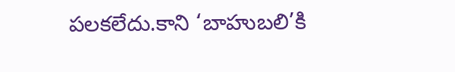పలకలేదు.కాని ‘బాహుబలి’కి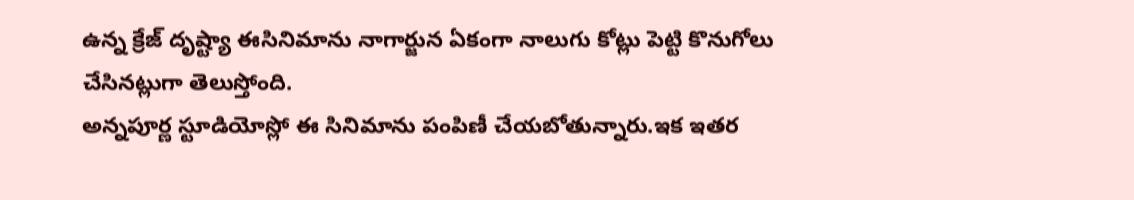ఉన్న క్రేజ్ దృష్ట్యా ఈసినిమాను నాగార్జున ఏకంగా నాలుగు కోట్లు పెట్టి కొనుగోలు చేసినట్లుగా తెలుస్తోంది.
అన్నపూర్ణ స్టూడియోస్లో ఈ సినిమాను పంపిణీ చేయబోతున్నారు.ఇక ఇతర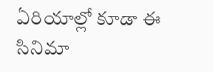ఏరియాల్లో కూడా ఈ సినిమా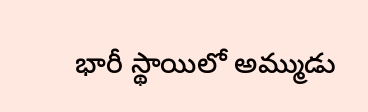భారీ స్థాయిలో అమ్ముడు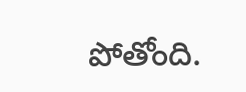పోతోంది.